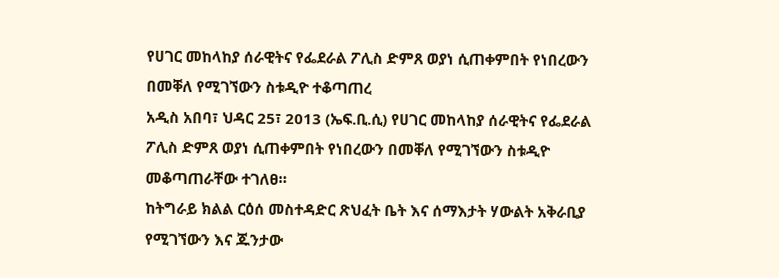የሀገር መከላከያ ሰራዊትና የፌደራል ፖሊስ ድምጸ ወያነ ሲጠቀምበት የነበረውን በመቐለ የሚገኘውን ስቱዲዮ ተቆጣጠረ
አዲስ አበባ፣ ህዳር 25፣ 2013 (ኤፍ.ቢ.ሲ) የሀገር መከላከያ ሰራዊትና የፌደራል ፖሊስ ድምጸ ወያነ ሲጠቀምበት የነበረውን በመቐለ የሚገኘውን ስቱዲዮ መቆጣጠራቸው ተገለፀ።
ከትግራይ ክልል ርዕሰ መስተዳድር ጽህፈት ቤት እና ሰማእታት ሃውልት አቅራቢያ የሚገኘውን እና ጁንታው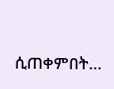ሲጠቀምበት…